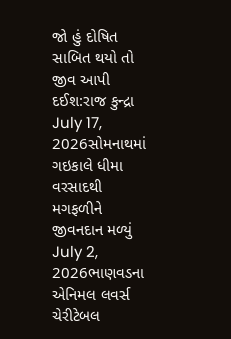જો હું દોષિત સાબિત થયો તો જીવ આપી દઈશ:રાજ કુન્દ્રા
July 17, 2026સોમનાથમાં ગઇકાલે ધીમા વરસાદથી મગફળીને જીવનદાન મળ્યું
July 2, 2026ભાણવડના એનિમલ લવર્સ ચેરીટેબલ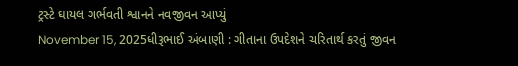ટ્રસ્ટે ઘાયલ ગર્ભવતી શ્વાનને નવજીવન આપ્યું
November 15, 2025ધીરૂભાઈ અંબાણી : ગીતાના ઉપદેશને ચરિતાર્થ કરતું જીવન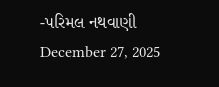-પરિમલ નથવાણી
December 27, 2025